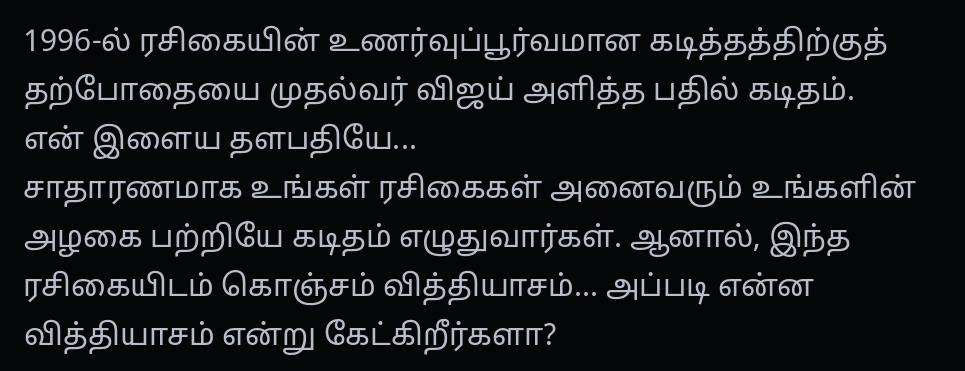1996-ல் ரசிகையின் உணர்வுப்பூர்வமான கடித்தத்திற்குத் தற்போதையை முதல்வர் விஜய் அளித்த பதில் கடிதம்.
என் இளைய தளபதியே...
சாதாரணமாக உங்கள் ரசிகைகள் அனைவரும் உங்களின் அழகை பற்றியே கடிதம் எழுதுவார்கள். ஆனால், இந்த ரசிகையிடம் கொஞ்சம் வித்தியாசம்... அப்படி என்ன வித்தியாசம் என்று கேட்கிறீர்களா?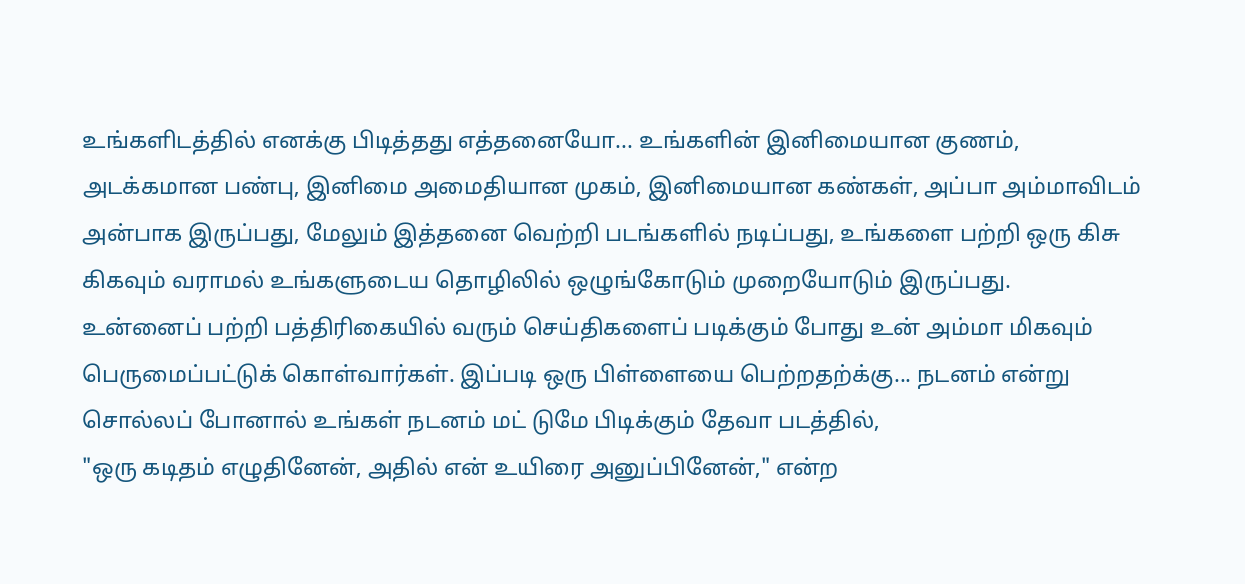உங்களிடத்தில் எனக்கு பிடித்தது எத்தனையோ... உங்களின் இனிமையான குணம், அடக்கமான பண்பு, இனிமை அமைதியான முகம், இனிமையான கண்கள், அப்பா அம்மாவிடம் அன்பாக இருப்பது, மேலும் இத்தனை வெற்றி படங்களில் நடிப்பது, உங்களை பற்றி ஒரு கிசு கிகவும் வராமல் உங்களுடைய தொழிலில் ஒழுங்கோடும் முறையோடும் இருப்பது.
உன்னைப் பற்றி பத்திரிகையில் வரும் செய்திகளைப் படிக்கும் போது உன் அம்மா மிகவும் பெருமைப்பட்டுக் கொள்வார்கள். இப்படி ஒரு பிள்ளையை பெற்றதற்க்கு... நடனம் என்று சொல்லப் போனால் உங்கள் நடனம் மட் டுமே பிடிக்கும் தேவா படத்தில்,
"ஒரு கடிதம் எழுதினேன், அதில் என் உயிரை அனுப்பினேன்," என்ற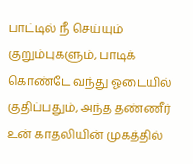பாட்டில் நீ செய்யும் குறும்புகளும், பாடிக் கொண்டே வந்து ஓடையில் குதிப்பதும், அந்த தண்ணீர் உன் காதலியின் முகத்தில்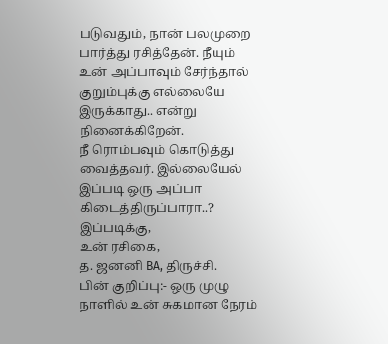படுவதும், நான் பலமுறை பார்த்து ரசித்தேன். நீயும் உன் அப்பாவும் சேர்ந்தால் குறும்புக்கு எல்லையே இருக்காது.. என்று நினைக்கிறேன்.
நீ ரொம்பவும் கொடுத்து வைத்தவர். இல்லையேல் இப்படி ஒரு அப்பா கிடைத்திருப்பாரா..?
இப்படிக்கு,
உன் ரசிகை,
த. ஜனனி BA, திருச்சி.
பின் குறிப்பு:- ஒரு முழு நாளில் உன் சுகமான நேரம்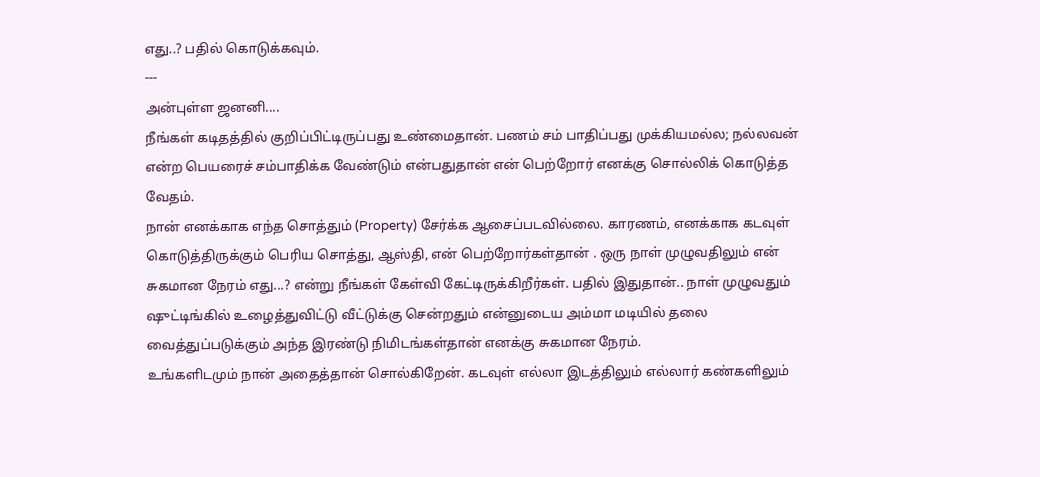எது..? பதில் கொடுக்கவும்.
---
அன்புள்ள ஜனனி....
நீங்கள் கடிதத்தில் குறிப்பிட்டிருப்பது உண்மைதான். பணம் சம் பாதிப்பது முக்கியமல்ல; நல்லவன் என்ற பெயரைச் சம்பாதிக்க வேண்டும் என்பதுதான் என் பெற்றோர் எனக்கு சொல்லிக் கொடுத்த வேதம்.
நான் எனக்காக எந்த சொத்தும் (Property) சேர்க்க ஆசைப்படவில்லை. காரணம், எனக்காக கடவுள் கொடுத்திருக்கும் பெரிய சொத்து, ஆஸ்தி, என் பெற்றோர்கள்தான் . ஒரு நாள் முழுவதிலும் என் சுகமான நேரம் எது...? என்று நீங்கள் கேள்வி கேட்டிருக்கிறீர்கள். பதில் இதுதான்.. நாள் முழுவதும் ஷுட்டிங்கில் உழைத்துவிட்டு வீட்டுக்கு சென்றதும் என்னுடைய அம்மா மடியில் தலை வைத்துப்படுக்கும் அந்த இரண்டு நிமிடங்கள்தான் எனக்கு சுகமான நேரம்.
உங்களிடமும் நான் அதைத்தான் சொல்கிறேன். கடவுள் எல்லா இடத்திலும் எல்லார் கண்களிலும்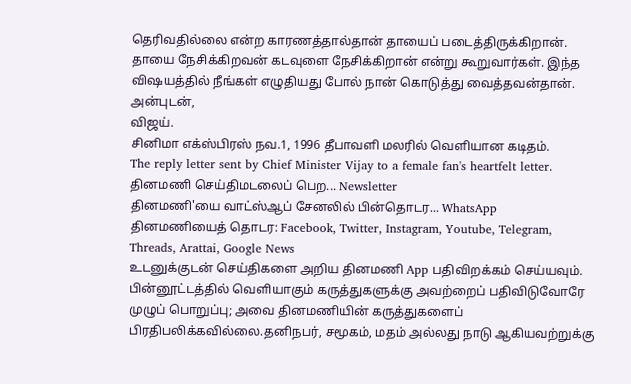தெரிவதில்லை என்ற காரணத்தால்தான் தாயைப் படைத்திருக்கிறான். தாயை நேசிக்கிறவன் கடவுளை நேசிக்கிறான் என்று கூறுவார்கள். இந்த விஷயத்தில் நீங்கள் எழுதியது போல் நான் கொடுத்து வைத்தவன்தான்.
அன்புடன்,
விஜய்.
சினிமா எக்ஸ்பிரஸ் நவ.1, 1996 தீபாவளி மலரில் வெளியான கடிதம்.
The reply letter sent by Chief Minister Vijay to a female fan's heartfelt letter.
தினமணி செய்திமடலைப் பெற... Newsletter
தினமணி'யை வாட்ஸ்ஆப் சேனலில் பின்தொடர... WhatsApp
தினமணியைத் தொடர: Facebook, Twitter, Instagram, Youtube, Telegram, Threads, Arattai, Google News
உடனுக்குடன் செய்திகளை அறிய தினமணி App பதிவிறக்கம் செய்யவும்.
பின்னூட்டத்தில் வெளியாகும் கருத்துகளுக்கு அவற்றைப் பதிவிடுவோரே முழுப் பொறுப்பு; அவை தினமணியின் கருத்துகளைப் பிரதிபலிக்கவில்லை.தனிநபர், சமூகம், மதம் அல்லது நாடு ஆகியவற்றுக்கு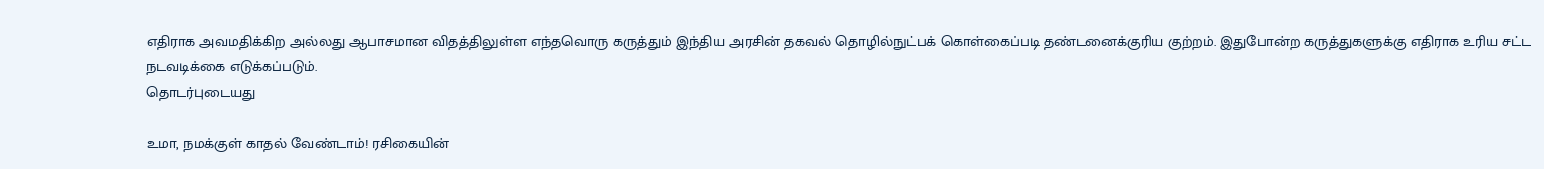எதிராக அவமதிக்கிற அல்லது ஆபாசமான விதத்திலுள்ள எந்தவொரு கருத்தும் இந்திய அரசின் தகவல் தொழில்நுட்பக் கொள்கைப்படி தண்டனைக்குரிய குற்றம். இதுபோன்ற கருத்துகளுக்கு எதிராக உரிய சட்ட நடவடிக்கை எடுக்கப்படும்.
தொடர்புடையது

உமா, நமக்குள் காதல் வேண்டாம்! ரசிகையின்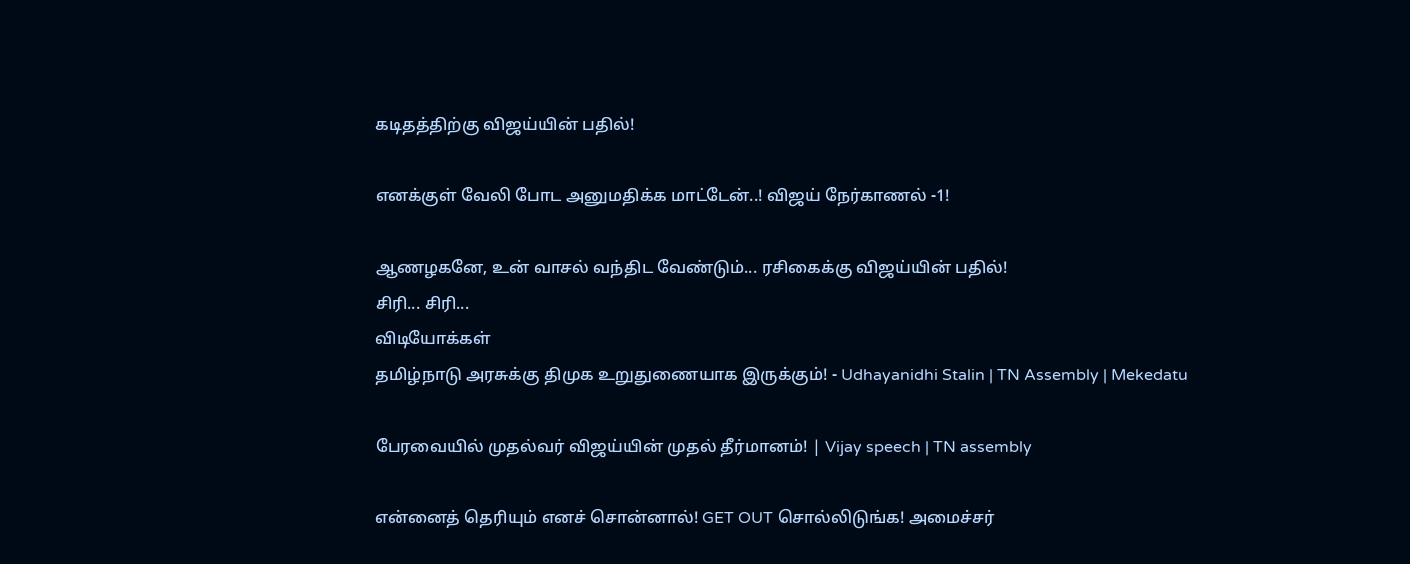கடிதத்திற்கு விஜய்யின் பதில்!

எனக்குள் வேலி போட அனுமதிக்க மாட்டேன்..! விஜய் நேர்காணல் -1!

ஆணழகனே, உன் வாசல் வந்திட வேண்டும்... ரசிகைக்கு விஜய்யின் பதில்!
சிரி... சிரி...
விடியோக்கள்
தமிழ்நாடு அரசுக்கு திமுக உறுதுணையாக இருக்கும்! - Udhayanidhi Stalin | TN Assembly | Mekedatu

பேரவையில் முதல்வர் விஜய்யின் முதல் தீர்மானம்! | Vijay speech | TN assembly

என்னைத் தெரியும் எனச் சொன்னால்! GET OUT சொல்லிடுங்க! அமைச்சர்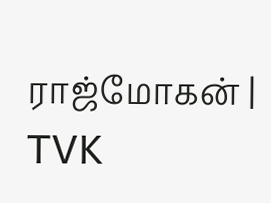ராஜ்மோகன் | TVK